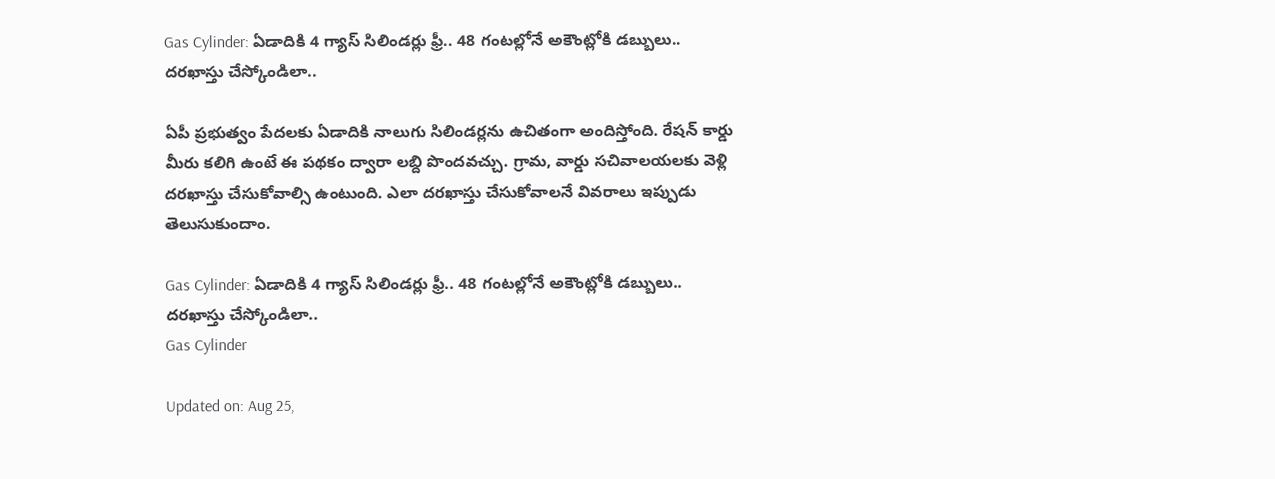Gas Cylinder: ఏడాదికి 4 గ్యాస్ సిలిండర్లు ఫ్రీ.. 48 గంటల్లోనే అకౌంట్లోకి డబ్బులు.. దరఖాస్తు చేస్కోండిలా..

ఏపీ ప్రభుత్వం పేదలకు ఏడాదికి నాలుగు సిలిండర్లను ఉచితంగా అందిస్తోంది. రేషన్ కార్డు మీరు కలిగి ఉంటే ఈ పథకం ద్వారా లబ్ది పొందవచ్చు. గ్రామ, వార్డు సచివాలయలకు వెళ్లి దరఖాస్తు చేసుకోవాల్సి ఉంటుంది. ఎలా దరఖాస్తు చేసుకోవాలనే వివరాలు ఇప్పుడు తెలుసుకుందాం.

Gas Cylinder: ఏడాదికి 4 గ్యాస్ సిలిండర్లు ఫ్రీ.. 48 గంటల్లోనే అకౌంట్లోకి డబ్బులు.. దరఖాస్తు చేస్కోండిలా..
Gas Cylinder

Updated on: Aug 25,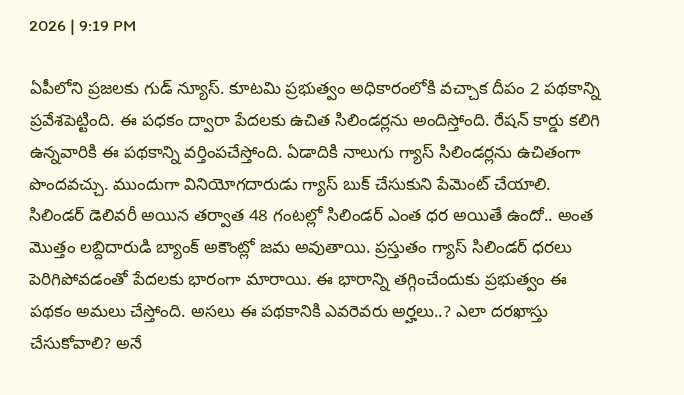2026 | 9:19 PM

ఏపీలోని ప్రజలకు గుడ్ న్యూస్. కూటమి ప్రభుత్వం అధికారంలోకి వచ్చాక దీపం 2 పథకాన్ని ప్రవేశపెట్టింది. ఈ పధకం ద్వారా పేదలకు ఉచిత సిలిండర్లను అందిస్తోంది. రేషన్ కార్డు కలిగి ఉన్నవారికి ఈ పథకాన్ని వర్తింపచేస్తోంది. ఏడాదికి నాలుగు గ్యాస్ సిలిండర్లను ఉచితంగా పొందవచ్చు. ముందుగా వినియోగదారుడు గ్యాస్ బుక్ చేసుకుని పేమెంట్ చేయాలి. సిలిండర్ డెలివరీ అయిన తర్వాత 48 గంటల్లో సిలిండర్ ఎంత ధర అయితే ఉందో.. అంత మొత్తం లబ్దిదారుడి బ్యాంక్ అకౌంట్లో జమ అవుతాయి. ప్రస్తుతం గ్యాస్ సిలిండర్ ధరలు పెరిగిపోవడంతో పేదలకు భారంగా మారాయి. ఈ భారాన్ని తగ్గించేందుకు ప్రభుత్వం ఈ పథకం అమలు చేస్తోంది. అసలు ఈ పథకానికి ఎవరెవరు అర్హలు..? ఎలా దరఖాస్తు చేసుకోవాలి? అనే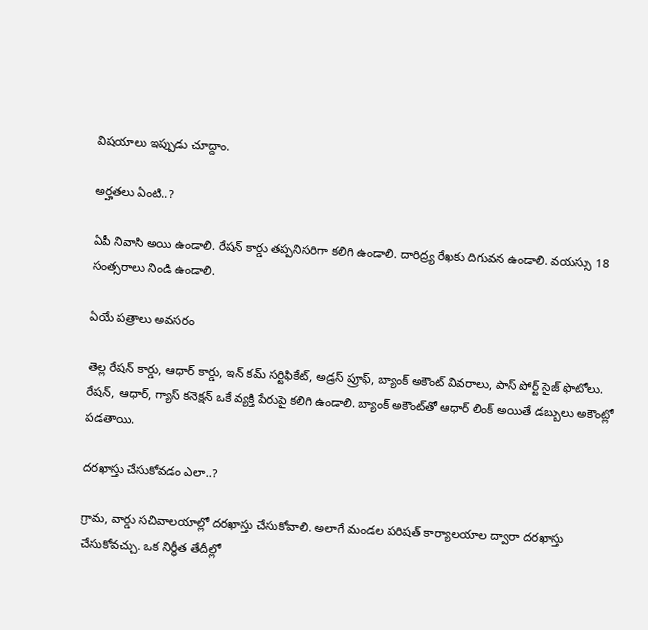విషయాలు ఇప్పుడు చూద్దాం.

అర్హతలు ఏంటి..?

ఏపీ నివాసి అయి ఉండాలి. రేషన్ కార్డు తప్పనిసరిగా కలిగి ఉండాలి. దారిద్ర్య రేఖకు దిగువన ఉండాలి. వయస్సు 18 సంత్సరాలు నిండి ఉండాలి.

ఏయే పత్రాలు అవసరం

తెల్ల రేషన్ కార్డు, ఆధార్ కార్డు, ఇన్ కమ్ సర్టిఫికేట్, అడ్రస్ ప్రూఫ్, బ్యాంక్ అకౌంట్ వివరాలు, పాస్ పోర్ట్ సైజ్ ఫొటోలు. రేషన్, ఆధార్, గ్యాస్ కనెక్షన్ ఒకే వ్యక్తి పేరుపై కలిగి ఉండాలి. బ్యాంక్ అకౌంట్‌తో ఆధార్ లింక్ అయితే డబ్బులు అకౌంట్లో పడతాయి.

దరఖాస్తు చేసుకోవడం ఎలా..?

గ్రామ, వార్డు సచివాలయాల్లో దరఖాస్తు చేసుకోవాలి. అలాగే మండల పరిషత్ కార్యాలయాల ద్వారా దరఖాస్తు చేసుకోవచ్చు. ఒక నిర్ధీత తేదీల్లో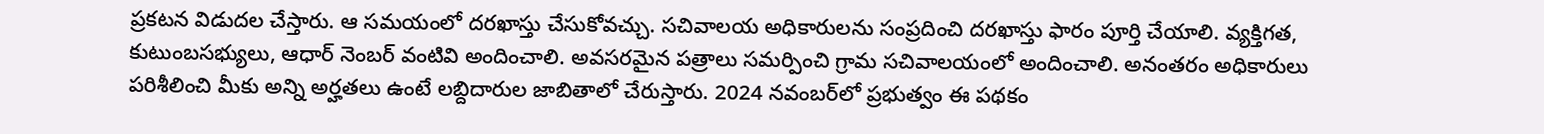ప్రకటన విడుదల చేస్తారు. ఆ సమయంలో దరఖాస్తు చేసుకోవచ్చు. సచివాలయ అధికారులను సంప్రదించి దరఖాస్తు ఫారం పూర్తి చేయాలి. వ్యక్తిగత, కుటుంబసభ్యులు, ఆధార్ నెంబర్ వంటివి అందించాలి. అవసరమైన పత్రాలు సమర్పించి గ్రామ సచివాలయంలో అందించాలి. అనంతరం అధికారులు పరిశీలించి మీకు అన్ని అర్హతలు ఉంటే లబ్దిదారుల జాబితాలో చేరుస్తారు. 2024 నవంబర్‌లో ప్రభుత్వం ఈ పథకం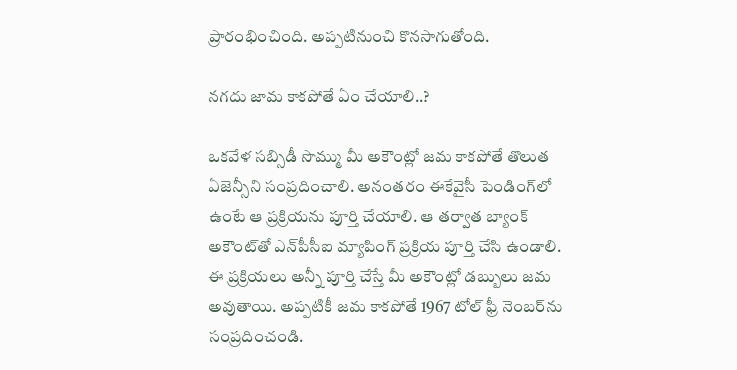ప్రారంభించింది. అప్పటినుంచి కొనసాగుతోంది.

నగదు జామ కాకపోతే ఏం చేయాలి..?

ఒకవేళ సబ్సిడీ సొమ్ము మీ అకౌంట్లో జమ కాకపోతే తొలుత ఏజెన్సీని సంప్రదించాలి. అనంతరం ఈకేవైసీ పెండింగ్‌లో ఉంటే ఆ ప్రక్రియను పూర్తి చేయాలి. ఆ తర్వాత బ్యాంక్ అకౌంట్‌తో ఎన్‌పీసీఐ మ్యాపింగ్ ప్రక్రియ పూర్తి చేసి ఉండాలి. ఈ ప్రక్రియలు అన్నీ పూర్తి చేస్తే మీ అకౌంట్లో డబ్బులు జమ అవుతాయి. అప్పటికీ జమ కాకపోతే 1967 టోల్ ఫ్రీ నెంబర్‌ను సంప్రదించండి.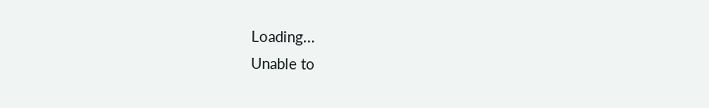Loading...
Unable to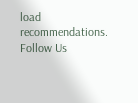load recommendations.
Follow Us